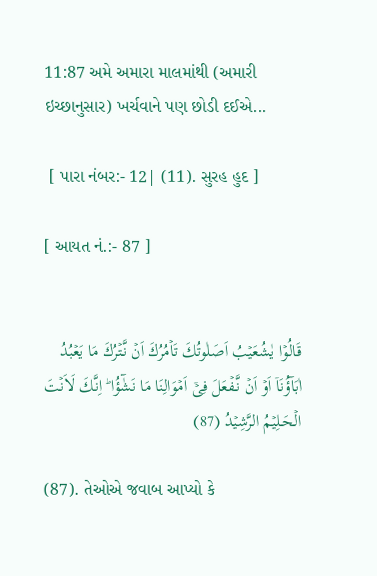11:87 અમે અમારા માલમાંથી (અમારી ઇચ્છાનુસાર) ખર્ચવાને પણ છોડી દઈએ...

 [ પારા નંબર:- 12| (11). સુરહ હુદ ]

[ આયત નં.:- 87 ]


قَالُوۡا يٰشُعَيۡبُ اَصَلٰوتُكَ تَاۡمُرُكَ اَنۡ نَّتۡرُكَ مَا يَعۡبُدُ اٰبَآؤُنَاۤ اَوۡ اَنۡ نَّـفۡعَلَ فِىۡۤ اَمۡوَالِنَا مَا نَشٰٓؤُا‌ ؕ اِنَّكَ لَاَنۡتَ الۡحَـلِيۡمُ الرَّشِيۡدُ (87)

(87). તેઓએ જવાબ આપ્યો કે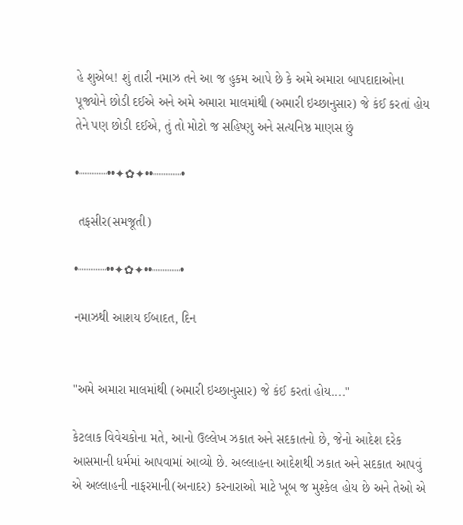હે શુએબ! શું તારી નમાઝ તને આ જ હુકમ આપે છે કે અમે અમારા બાપદાદાઓના પૂજ્યોને છોડી દઈએ અને અમે અમારા માલમાંથી (અમારી ઇચ્છાનુસાર) જે કંઈ કરતાં હોય તેને પણ છોડી દઈએ, તું તો મોટો જ સહિષ્ણુ અને સત્યનિષ્ઠ માણસ છું

•┈┈┈┈••✦✿✦••┈┈┈┈•

 તફસીર(સમજૂતી)

•┈┈┈┈••✦✿✦••┈┈┈┈•

નમાઝથી આશય ઈબાદત, દિન


"અમે અમારા માલમાંથી (અમારી ઇચ્છાનુસાર) જે કંઈ કરતાં હોય...."

કેટલાક વિવેચકોના મતે, આનો ઉલ્લેખ ઝકાત અને સદકાતનો છે, જેનો આદેશ દરેક આસમાની ધર્મમાં આપવામાં આવ્યો છે. અલ્લાહના આદેશથી ઝકાત અને સદકાત આપવું એ અલ્લાહની નાફરમાની(અનાદર) કરનારાઓ માટે ખૂબ જ મુશ્કેલ હોય છે અને તેઓ એ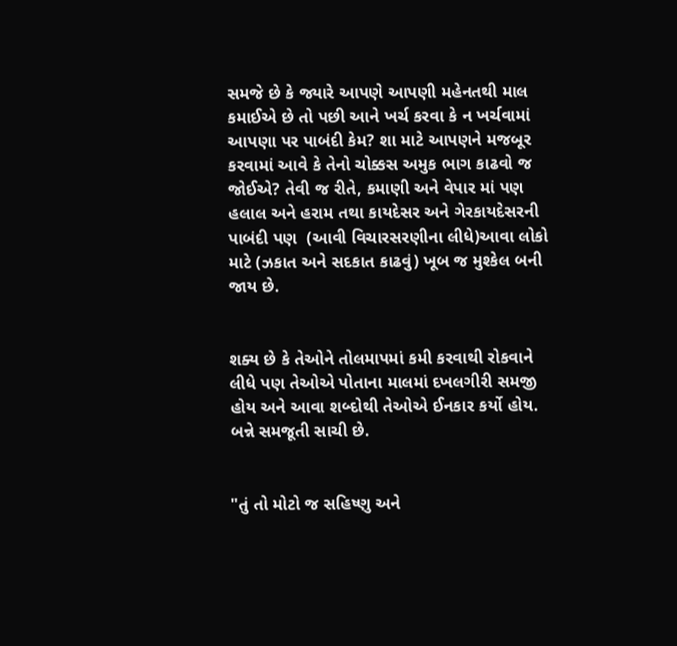સમજે છે કે જ્યારે આપણે આપણી મહેનતથી માલ કમાઈએ છે તો પછી આને ખર્ચ કરવા કે ન ખર્ચવામાં આપણા પર પાબંદી કેમ? શા માટે આપણને મજબૂર કરવામાં આવે કે તેનો ચોક્કસ અમુક ભાગ કાઢવો જ જોઈએ? તેવી જ રીતે, કમાણી અને વેપાર માં પણ હલાલ અને હરામ તથા કાયદેસર અને ગેરકાયદેસરની પાબંદી પણ  (આવી વિચારસરણીના લીધે)આવા લોકો માટે (ઝકાત અને સદકાત કાઢવું) ખૂબ જ મુશ્કેલ બની જાય છે.


શક્ય છે કે તેઓને તોલમાપમાં કમી કરવાથી રોકવાને લીધે પણ તેઓએ પોતાના માલમાં દખલગીરી સમજી હોય અને આવા શબ્દોથી તેઓએ ઈનકાર કર્યો હોય. બન્ને સમજૂતી સાચી છે.


"તું તો મોટો જ સહિષ્ણુ અને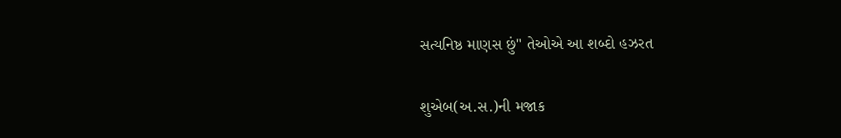સત્યનિષ્ઠ માણસ છું" તેઓએ આ શબ્દો હઝરત

શુએબ(અ.સ.)ની મજાક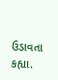ઉડાવતા કહ્યા.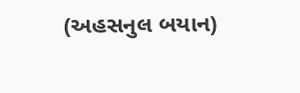(અહસનુલ બયાન)